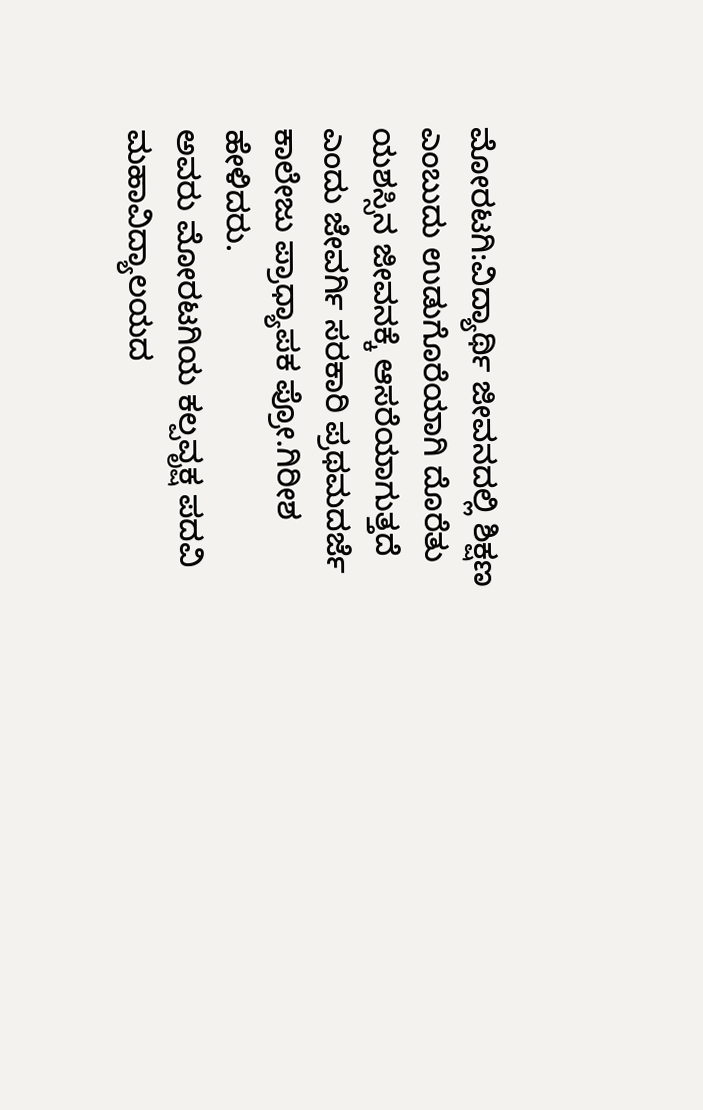ಮೋರಟಗಿ:ವಿದ್ಯಾರ್ಥಿ ಜೀವನದಲ್ಲಿ ಶಿಕ್ಷಣ ಎಂಬುದು ಉಡುಗೊರೆಯಾಗಿ ದೊರೆತು ಯಶಸ್ಸಿನ ಜೀವನಕ್ಕೆ ಆಸರೆಯಾಗುತ್ತದೆ ಎಂದು ಜೇವರ್ಗಿ ಸರಕಾರಿ ಪ್ರಥಮದರ್ಜೆ ಕಾಲೇಜು ಪ್ರಾಧ್ಯಾಪಕ ಪ್ರೋ.ಗಿರೀಶ ಹೇಳಿದರು.
ಅವರು ಮೋರಟಗಿಯ ಕಲ್ಪವೃಕ್ಷ ಪದವಿ ಮಹಾವಿದ್ಯಾಲಯದ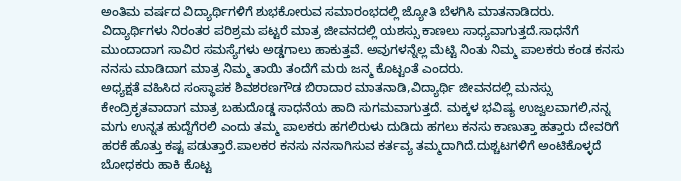ಅಂತಿಮ ವರ್ಷದ ವಿದ್ಯಾರ್ಥಿಗಳಿಗೆ ಶುಭಕೋರುವ ಸಮಾರಂಭದಲ್ಲಿ ಜ್ಯೋತಿ ಬೆಳಗಿಸಿ ಮಾತನಾಡಿದರು.
ವಿದ್ಯಾರ್ಥಿಗಳು ನಿರಂತರ ಪರಿಶ್ರಮ ಪಟ್ಟರೆ ಮಾತ್ರ ಜೀವನದಲ್ಲಿ ಯಶಸ್ಸು ಕಾಣಲು ಸಾಧ್ಯವಾಗುತ್ತದೆ.ಸಾಧನೆಗೆ ಮುಂದಾದಾಗ ಸಾವಿರ ಸಮಸ್ಯೆಗಳು ಅಡ್ಡಗಾಲು ಹಾಕುತ್ತವೆ. ಅವುಗಳನ್ನೆಲ್ಲ ಮೆಟ್ಟಿ ನಿಂತು ನಿಮ್ಮ ಪಾಲಕರು ಕಂಡ ಕನಸು ನನಸು ಮಾಡಿದಾಗ ಮಾತ್ರ ನಿಮ್ಮ ತಾಯಿ ತಂದೆಗೆ ಮರು ಜನ್ಮ ಕೊಟ್ಟಂತೆ ಎಂದರು.
ಅಧ್ಯಕ್ಷತೆ ವಹಿಸಿದ ಸಂಸ್ಥಾಪಕ ಶಿವಶರಣಗೌಡ ಬಿರಾದಾರ ಮಾತನಾಡಿ,ವಿದ್ಯಾರ್ಥಿ ಜೀವನದಲ್ಲಿ ಮನಸ್ಸು ಕೇಂದ್ರಿಕೃತವಾದಾಗ ಮಾತ್ರ ಬಹುದೊಡ್ಡ ಸಾಧನೆಯ ಹಾದಿ ಸುಗಮವಾಗುತ್ತದೆ. ಮಕ್ಕಳ ಭವಿಷ್ಯ ಉಜ್ವಲವಾಗಲಿ,ನನ್ನ ಮಗು ಉನ್ನತ ಹುದ್ದೆಗೆರಲಿ ಎಂದು ತಮ್ಮ ಪಾಲಕರು ಹಗಲಿರುಳು ದುಡಿದು ಹಗಲು ಕನಸು ಕಾಣುತ್ತಾ ಹತ್ತಾರು ದೇವರಿಗೆ ಹರಕೆ ಹೊತ್ತು ಕಷ್ಟ ಪಡುತ್ತಾರೆ.ಪಾಲಕರ ಕನಸು ನನಸಾಗಿಸುವ ಕರ್ತವ್ಯ ತಮ್ಮದಾಗಿದೆ.ದುಶ್ಚಟಗಳಿಗೆ ಅಂಟಿಕೊಳ್ಳದೆ ಬೋಧಕರು ಹಾಕಿ ಕೊಟ್ಟ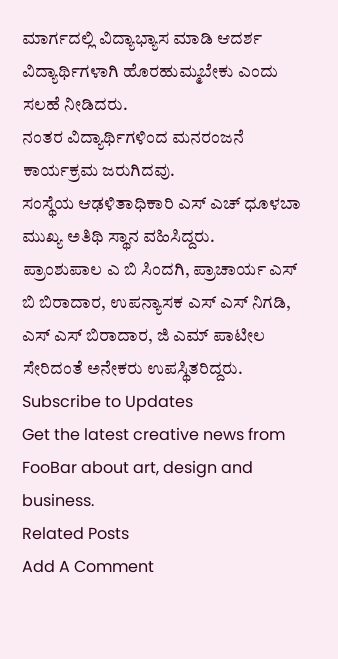ಮಾರ್ಗದಲ್ಲಿ ವಿದ್ಯಾಭ್ಯಾಸ ಮಾಡಿ ಆದರ್ಶ ವಿದ್ಯಾರ್ಥಿಗಳಾಗಿ ಹೊರಹುಮ್ಮಬೇಕು ಎಂದು ಸಲಹೆ ನೀಡಿದರು.
ನಂತರ ವಿದ್ಯಾರ್ಥಿಗಳಿಂದ ಮನರಂಜನೆ ಕಾರ್ಯಕ್ರಮ ಜರುಗಿದವು.
ಸಂಸ್ಥೆಯ ಆಢಳಿತಾಧಿಕಾರಿ ಎಸ್ ಎಚ್ ಧೂಳಬಾ ಮುಖ್ಯ ಅತಿಥಿ ಸ್ಥಾನ ವಹಿಸಿದ್ದರು.
ಪ್ರಾಂಶುಪಾಲ ಎ ಬಿ ಸಿಂದಗಿ, ಪ್ರಾಚಾರ್ಯ ಎಸ್ ಬಿ ಬಿರಾದಾರ, ಉಪನ್ಯಾಸಕ ಎಸ್ ಎಸ್ ನಿಗಡಿ, ಎಸ್ ಎಸ್ ಬಿರಾದಾರ, ಜಿ ಎಮ್ ಪಾಟೀಲ ಸೇರಿದಂತೆ ಅನೇಕರು ಉಪಸ್ಥಿತರಿದ್ದರು.
Subscribe to Updates
Get the latest creative news from FooBar about art, design and business.
Related Posts
Add A Comment